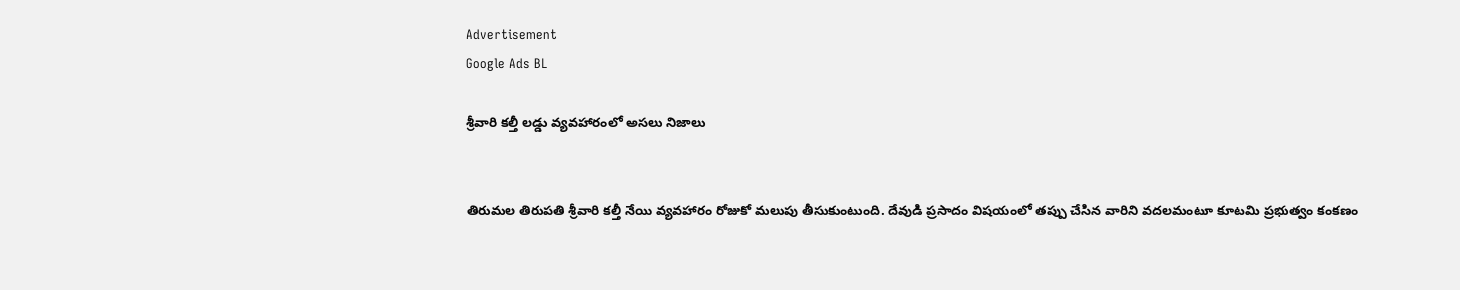Advertisement
Google Ads BL

శ్రీవారి కల్తీ లడ్డు వ్యవహారంలో అసలు నిజాలు


తిరుమల తిరుపతి శ్రీవారి కల్తీ నేయి వ్యవహారం రోజుకో మలుపు తీసుకుంటుంది. దేవుడి ప్రసాదం విషయంలో తప్పు చేసిన వారిని వదలమంటూ కూటమి ప్రభుత్వం కంకణం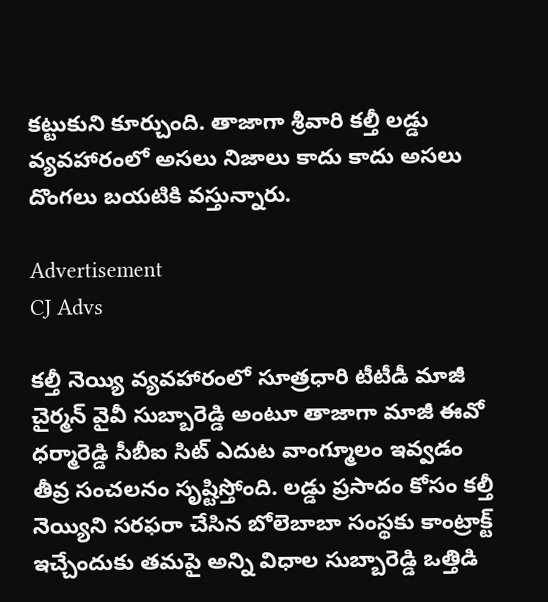కట్టుకుని కూర్చుంది. తాజాగా శ్రీవారి కల్తీ లడ్డు వ్యవహారంలో అసలు నిజాలు కాదు కాదు అసలు దొంగలు బయటికి వస్తున్నారు.

Advertisement
CJ Advs

కల్తీ నెయ్యి వ్యవహారంలో సూత్రధారి టీటీడీ మాజీ చైర్మన్ వైవీ సుబ్బారెడ్డి అంటూ తాజాగా మాజీ ఈవో ధర్మారెడ్డి సీబీఐ సిట్ ఎదుట వాంగ్మూలం ఇవ్వడం తీవ్ర సంచలనం సృష్టిస్తోంది. లడ్డు ప్రసాదం కోసం కల్తీ నెయ్యిని సరఫరా చేసిన బోలెబాబా సంస్థకు కాంట్రాక్ట్ ఇచ్చేందుకు తమపై అన్ని విధాల సుబ్బారెడ్డి ఒత్తిడి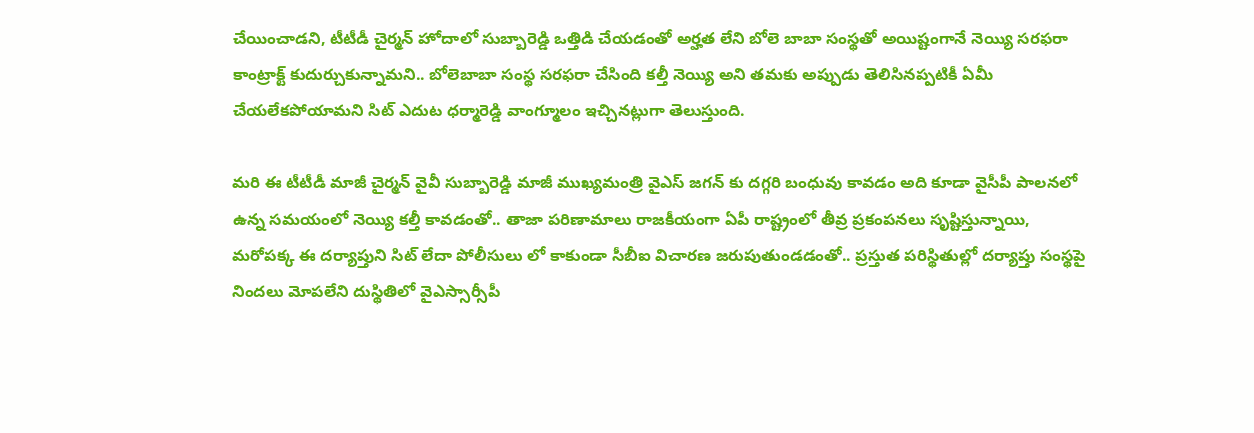చేయించాడని, టీటీడీ చైర్మన్ హోదాలో సుబ్బారెడ్డి ఒత్తిడి చేయడంతో అర్హత లేని బోలె బాబా సంస్థతో అయిష్టంగానే నెయ్యి సరఫరా కాంట్రాక్ట్ కుదుర్చుకున్నామని.. బోలెబాబా సంస్థ సరఫరా చేసింది కల్తీ నెయ్యి అని తమకు అప్పుడు తెలిసినప్పటికీ ఏమీ చేయలేకపోయామని సిట్ ఎదుట ధర్మారెడ్డి వాంగ్మూలం ఇచ్చినట్లుగా తెలుస్తుంది.

మరి ఈ టీటీడీ మాజీ చైర్మన్ వైవీ సుబ్బారెడ్డి మాజీ ముఖ్యమంత్రి వైఎస్ జగన్ కు దగ్గరి బంధువు కావడం అది కూడా వైసీపీ పాలనలో ఉన్న సమయంలో నెయ్యి కల్తీ కావడంతో.. తాజా పరిణామాలు రాజకీయంగా ఏపీ రాష్ట్రంలో తీవ్ర ప్రకంపనలు సృష్టిస్తున్నాయి, మరోపక్క ఈ దర్యాప్తుని సిట్ లేదా పోలీసులు లో కాకుండా సీబీఐ విచారణ జరుపుతుండడంతో.. ప్రస్తుత పరిస్థితుల్లో దర్యాప్తు సంస్థపై నిందలు మోపలేని దుస్థితిలో వైఎస్సార్సీపీ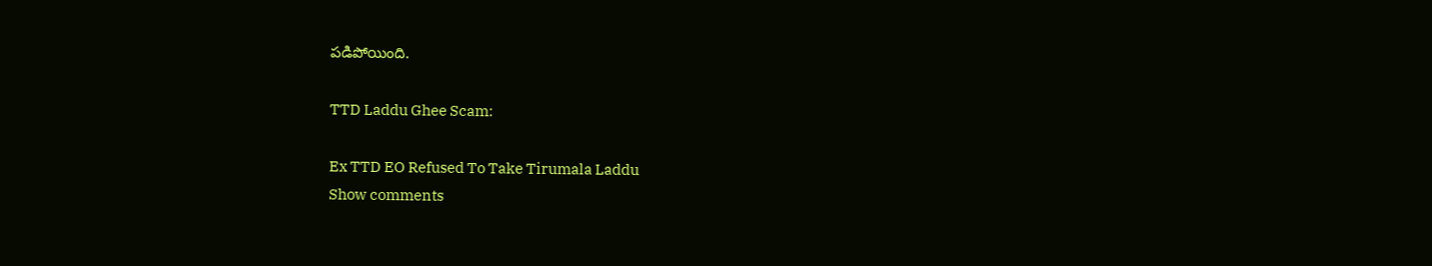పడిపోయింది.

TTD Laddu Ghee Scam:

Ex TTD EO Refused To Take Tirumala Laddu
Show comments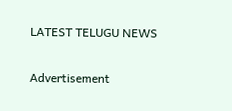LATEST TELUGU NEWS


Advertisement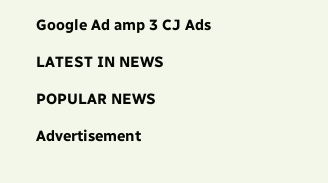Google Ad amp 3 CJ Ads

LATEST IN NEWS

POPULAR NEWS

Advertisement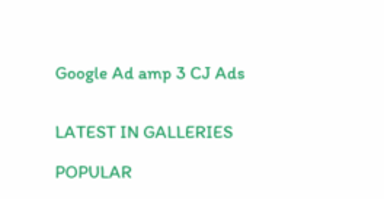Google Ad amp 3 CJ Ads


LATEST IN GALLERIES

POPULAR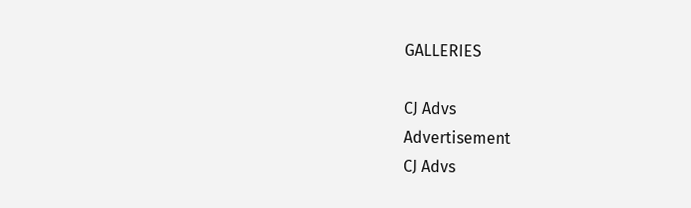GALLERIES

CJ Advs
Advertisement
CJ Advs